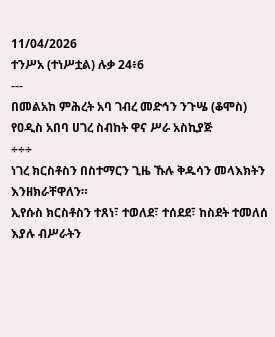11/04/2026
ተንሥአ (ተነሥቷል) ሉቃ 24፥6
---
በመልአከ ምሕረት አባ ገብረ መድኅን ንጉሤ (ቆሞስ) የዐዲስ አበባ ሀገረ ስብከት ዋና ሥራ አስኪያጅ
÷÷÷
ነገረ ክርስቶስን በስተማርን ጊዜ ኹሉ ቅዱሳን መላእክትን እንዘክራቸዋለን።
ኢየሱስ ክርስቶስን ተጸነ፣ ተወለደ፣ ተሰደደ፣ ከስደት ተመለሰ እያሉ ብሥራትን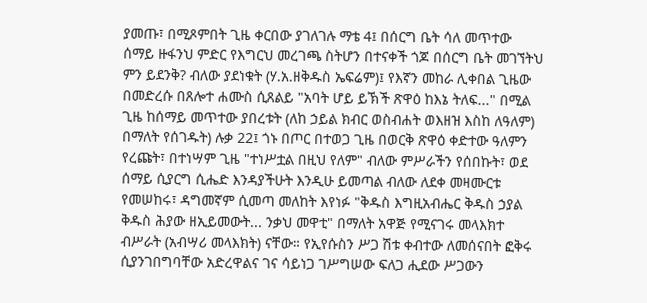ያመጡ፣ በሚጾምበት ጊዜ ቀርበው ያገለገሉ ማቴ 4፤ በሰርግ ቤት ሳለ መጥተው ሰማይ ዙፋንህ ምድር የእግርህ መረገጫ ስትሆን በተናቀች ጎጆ በሰርግ ቤት መገኘትህ ምን ይደንቅ? ብለው ያደነቁት (ሃ.አ.ዘቅዱስ ኤፍሬም)፤ የእኛን መከራ ሊቀበል ጊዜው በመድረሱ በጸሎተ ሐሙስ ሲጸልይ "አባት ሆይ ይኽች ጽዋዕ ከእኔ ትለፍ..." በሚል ጊዜ ከሰማይ መጥተው ያበረቱት (ለከ ኃይል ክብር ወስብሐት ወእዘዝ እስከ ለዓለም) በማለት የሰገዱት) ሉቃ 22፤ ጎኑ በጦር በተወጋ ጊዜ በወርቅ ጽዋዕ ቀድተው ዓለምን የረጩት፣ በተነሣም ጊዜ "ተነሥቷል በዚህ የለም" ብለው ምሥራችን የሰበኩት፣ ወደ ሰማይ ሲያርግ ሲሔድ እንዳያችሁት እንዲሁ ይመጣል ብለው ለደቀ መዛሙርቱ የመሠከሩ፣ ዳግመኛም ሲመጣ መለከት እየነፉ "ቅዱስ እግዚአብሔር ቅዱስ ኃያል ቅዱስ ሕያው ዘኢይመውት... ንቃህ መዋቲ" በማለት አዋጅ የሚናገሩ መላእክተ ብሥራት (አብሣሪ መላእክት) ናቸው። የኢየሱስን ሥጋ ሽቱ ቀብተው ለመሰናበት ፎቅሩ ሲያንገበግባቸው አድረዋልና ገና ሳይነጋ ገሥግሠው ፍለጋ ሒደው ሥጋውን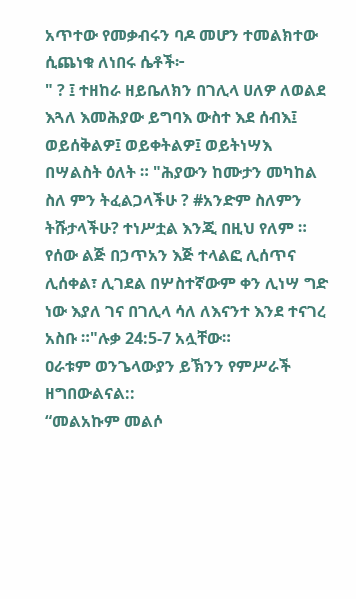አጥተው የመቃብሩን ባዶ መሆን ተመልክተው ሲጨነቁ ለነበሩ ሴቶች፦
" ? ፤ ተዘከራ ዘይቤለክን በገሊላ ሀለዎ ለወልደ እጓለ እመሕያው ይግባእ ውስተ እደ ሰብእ፤ ወይሰቅልዎ፤ ወይቀትልዎ፤ ወይትነሣእ በሣልስት ዕለት ። "ሕያውን ከሙታን መካከል ስለ ምን ትፈልጋላችሁ ? #አንድም ስለምን ትሹታላችሁ? ተነሥቷል እንጂ በዚህ የለም ። የሰው ልጅ በኃጥአን እጅ ተላልፎ ሊሰጥና ሊሰቀል፣ ሊገደል በሦስተኛውም ቀን ሊነሣ ግድ ነው እያለ ገና በገሊላ ሳለ ለእናንተ እንደ ተናገረ አስቡ ።"ሉቃ 24:5-7 አሏቸው።
ዐራቱም ወንጌላውያን ይኽንን የምሥራች ዘግበውልናል::
“መልአኩም መልሶ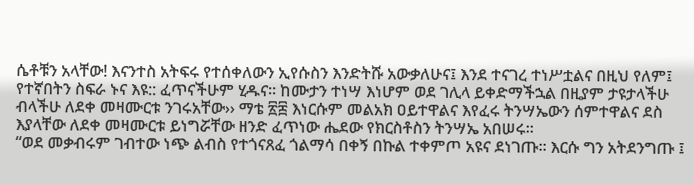ሴቶቹን አላቸው! እናንተስ አትፍሩ የተሰቀለውን ኢየሱስን እንድትሹ አውቃለሁና፤ እንደ ተናገረ ተነሥቷልና በዚህ የለም፤ የተኛበትን ስፍራ ኑና እዩ:: ፈጥናችሁም ሂዱና፡፡ ከሙታን ተነሣ እነሆም ወደ ገሊላ ይቀድማችኋል በዚያም ታዩታላችሁ ብላችሁ ለደቀ መዛሙርቱ ንገሩአቸው›› ማቴ ፳፰ እነርሱም መልአክ ዐይተዋልና እየፈሩ ትንሣኤውን ሰምተዋልና ደስ እያላቸው ለደቀ መዛሙርቱ ይነግሯቸው ዘንድ ፈጥነው ሔደው የክርስቶስን ትንሣኤ አበሠሩ።
“ወደ መቃብሩም ገብተው ነጭ ልብስ የተጎናጸፈ ጎልማሳ በቀኝ በኩል ተቀምጦ አዩና ደነገጡ፡፡ እርሱ ግን አትደንግጡ ፤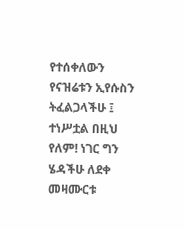የተሰቀለውን የናዝሬቱን ኢየሱስን ትፈልጋላችሁ ፤ ተነሥቷል በዚህ የለም! ነገር ግን ሄዳችሁ ለደቀ መዛሙርቱ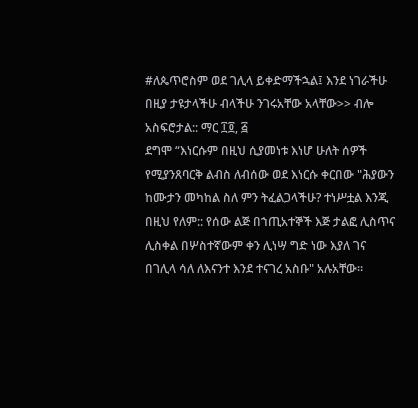#ለጴጥሮስም ወደ ገሊላ ይቀድማችኋል፤ እንደ ነገራችሁ በዚያ ታዩታላችሁ ብላችሁ ንገሩአቸው አላቸው>> ብሎ አስፍሮታል:: ማር ፲፬, ፭
ደግሞ “እነርሱም በዚህ ሲያመነቱ እነሆ ሁለት ሰዎች የሚያንጸባርቅ ልብስ ለብሰው ወደ እነርሱ ቀርበው "ሕያውን ከሙታን መካከል ስለ ምን ትፈልጋላችሁ? ተነሥቷል እንጂ በዚህ የለም:: የሰው ልጅ በኀጢአተኞች እጅ ታልፎ ሊስጥና ሊስቀል በሦስተኛውም ቀን ሊነሣ ግድ ነው እያለ ገና በገሊላ ሳለ ለእናንተ እንደ ተናገረ አስቡ" አሉአቸው።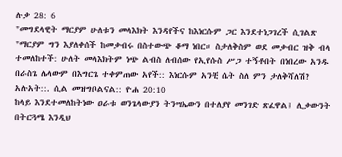ሉቃ 28: 6
"መግደላዊት ማርያም ሁለቱን መላእክት እንዳየችና ከእነርሱም ጋር እንደተነጋገረች ሲገልጽ "ማርያም ግን እያለቀሰች ከመቃብሩ በስተውጭ ቆማ ነበር። ስታለቅስም ወደ መቃብር ዝቅ ብላ ተመለከተች: ሁለት መላእክትም ነጭ ልብስ ለብሰው የኢየሱስ ሥጋ ተኝቶበት በነበረው አንዱ በራስጌ ሌላውም በእግርጌ ተቀምጠው አየች:: እነርሱም አንቺ ሴት ስለ ምን ታለቅሻለሽ? አሉአት::. ሲል መዝግቦልናል:: ዮሐ 20:10
ከላይ እንደተመለከትነው ዐራቱ ወንጌላውያን ትንሣኤውን በተለያየ መንገድ ጽፈዋል፤ ሊቃውንት በትርጓሜ እንዲህ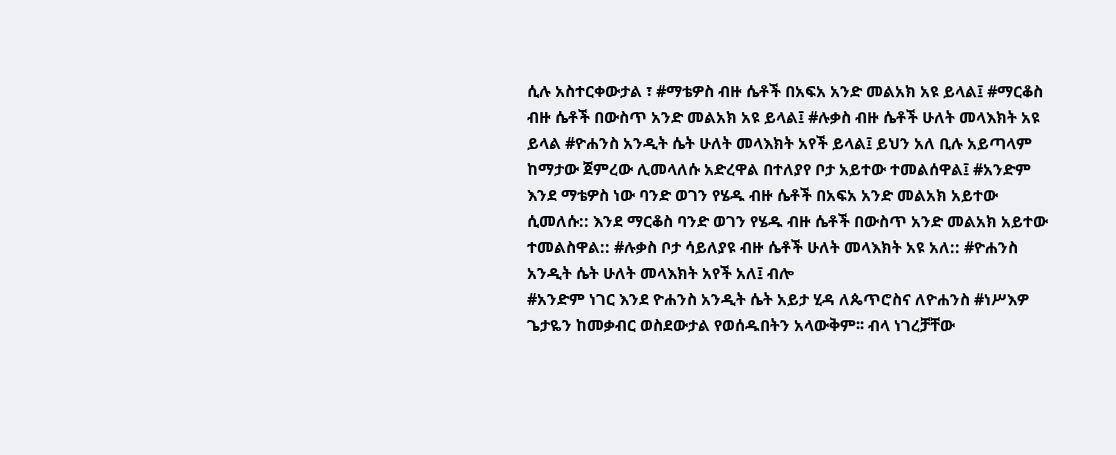ሲሉ አስተርቀውታል ፣ #ማቴዎስ ብዙ ሴቶች በአፍአ አንድ መልአክ አዩ ይላል፤ #ማርቆስ ብዙ ሴቶች በውስጥ አንድ መልአክ አዩ ይላል፤ #ሉቃስ ብዙ ሴቶች ሁለት መላእክት አዩ ይላል #ዮሐንስ አንዲት ሴት ሁለት መላእክት አየች ይላል፤ ይህን አለ ቢሉ አይጣላም ከማታው ጀምረው ሊመላለሱ አድረዋል በተለያየ ቦታ አይተው ተመልሰዋል፤ #አንድም እንደ ማቴዎስ ነው ባንድ ወገን የሄዱ ብዙ ሴቶች በአፍአ አንድ መልአክ አይተው ሲመለሱ:: እንደ ማርቆስ ባንድ ወገን የሄዱ ብዙ ሴቶች በውስጥ አንድ መልአክ አይተው ተመልስዋል:: #ሉቃስ ቦታ ሳይለያዩ ብዙ ሴቶች ሁለት መላእክት አዩ አለ:: #ዮሐንስ አንዲት ሴት ሁለት መላእክት አየች አለ፤ ብሎ
#አንድም ነገር እንደ ዮሐንስ አንዲት ሴት አይታ ሂዳ ለጴጥሮስና ለዮሐንስ #ነሥእዎ ጌታዬን ከመቃብር ወስደውታል የወሰዱበትን አላውቅም፡፡ ብላ ነገረቻቸው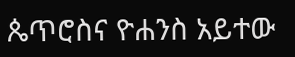ጴጥሮስና ዮሐንስ አይተው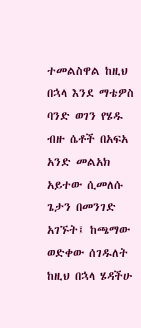ተመልስዋል ከዚህ በኋላ እንደ ማቴዎስ ባንድ ወገን የሄዱ ብዙ ሴቶች በአፍአ አንድ መልአክ አይተው ሲመለሱ ጌታን በመንገድ አገኙት፤ ከጫማው ወድቀው ሰገዱለት ከዚህ በኋላ ሄዳችሁ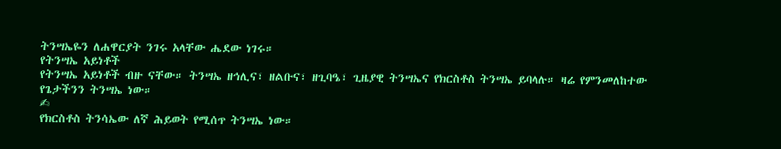ትንሣኤዬን ለሐዋርያት ንገሩ አላቸው ሔደው ነገሩ።
የትንሣኤ አይነቶች
የትንሣኤ አይነቶች ብዙ ናቸው። ትንሣኤ ዘኅሊና፣ ዘልቡና፣ ዘጊባዔ፣ ጊዜያዊ ትንሣኤና የክርስቶስ ትንሣኤ ይባላሉ። ዛሬ የምንመለከተው የጌታችንን ትንሣኤ ነው።
✍
የክርስቶስ ትንሳኤው ለኛ ሕይወት የሚሰጥ ትንሣኤ ነው።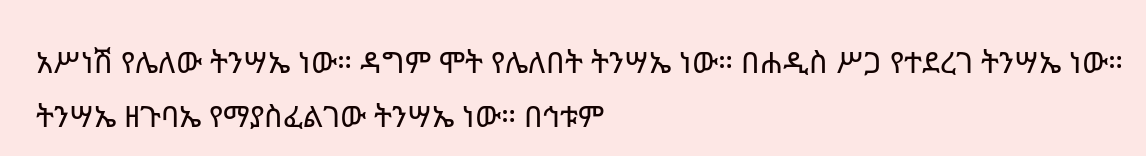አሥነሽ የሌለው ትንሣኤ ነው። ዳግም ሞት የሌለበት ትንሣኤ ነው። በሐዲስ ሥጋ የተደረገ ትንሣኤ ነው። ትንሣኤ ዘጉባኤ የማያስፈልገው ትንሣኤ ነው። በኅቱም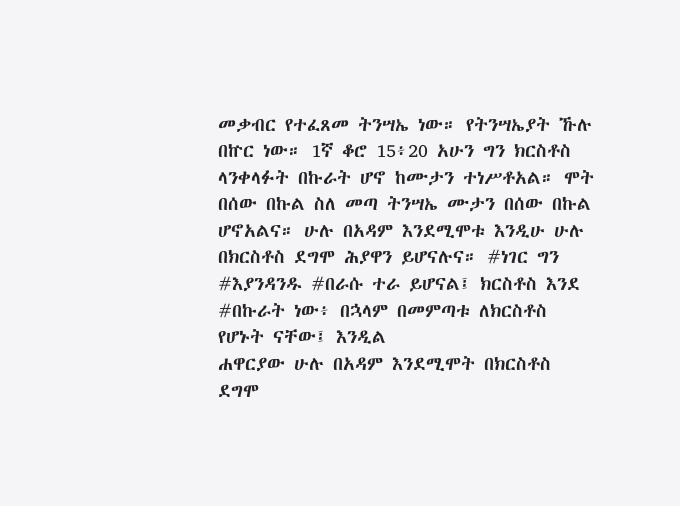መቃብር የተፈጸመ ትንሣኤ ነው። የትንሣኤያት ኹሉ በኵር ነው። 1ኛ ቆሮ 15፥20 አሁን ግን ክርስቶስ ላንቀላፉት በኩራት ሆኖ ከሙታን ተነሥቶአል። ሞት በሰው በኩል ስለ መጣ ትንሣኤ ሙታን በሰው በኩል ሆኖአልና። ሁሉ በአዳም እንደሚሞቱ እንዲሁ ሁሉ በክርስቶስ ደግሞ ሕያዋን ይሆናሉና። #ነገር ግን #እያንዳንዱ #በራሱ ተራ ይሆናል፤ ክርስቶስ እንደ #በኩራት ነው፥ በኋላም በመምጣቱ ለክርስቶስ የሆኑት ናቸው፤ እንዲል
ሐዋርያው ሁሉ በአዳም እንደሚሞት በክርስቶስ ደግሞ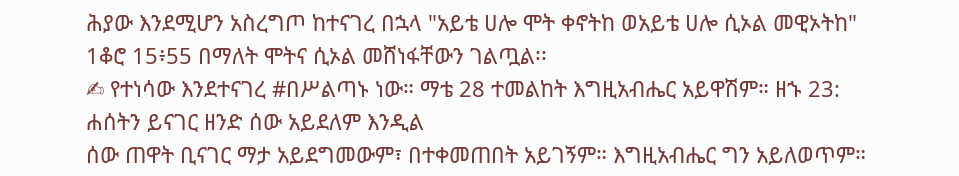ሕያው እንደሚሆን አስረግጦ ከተናገረ በኋላ "አይቴ ሀሎ ሞት ቀኖትከ ወአይቴ ሀሎ ሲኦል መዊኦትከ" 1ቆሮ 15፥55 በማለት ሞትና ሲኦል መሸነፋቸውን ገልጧል፡፡
✍ የተነሳው እንደተናገረ #በሥልጣኑ ነው። ማቴ 28 ተመልከት እግዚአብሔር አይዋሽም። ዘኁ 23: ሐሰትን ይናገር ዘንድ ሰው አይደለም እንዲል
ሰው ጠዋት ቢናገር ማታ አይደግመውም፣ በተቀመጠበት አይገኝም። እግዚአብሔር ግን አይለወጥም።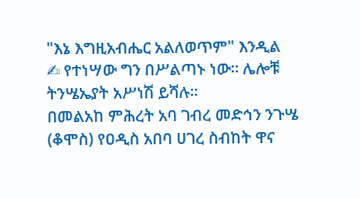"እኔ እግዚአብሔር አልለወጥም" እንዲል
✍ የተነሣው ግን በሥልጣኑ ነው። ሌሎቹ ትንሤኤያት አሥነሽ ይሻሉ።
በመልአከ ምሕረት አባ ገብረ መድኅን ንጉሤ (ቆሞስ) የዐዲስ አበባ ሀገረ ስብከት ዋና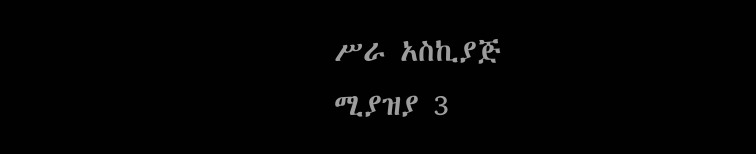ሥራ አስኪያጅ
ሚያዝያ 3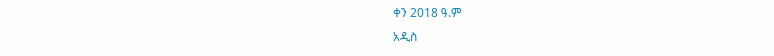ቀን 2018 ዓ.ም
አዲስ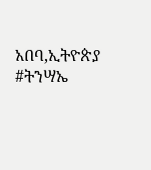አበባ,ኢትዮጵያ
#ትንሣኤ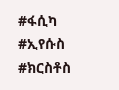#ፋሲካ #ኢየሱስ #ክርስቶስ